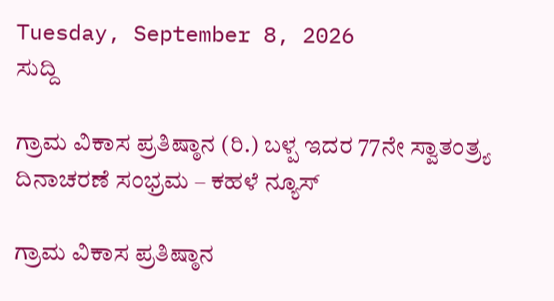Tuesday, September 8, 2026
ಸುದ್ದಿ

ಗ್ರಾಮ ವಿಕಾಸ ಪ್ರತಿಷ್ಠಾನ (ರಿ.) ಬಳ್ಪ ಇದರ 77ನೇ ಸ್ವಾತಂತ್ರ‍್ಯ ದಿನಾಚರಣೆ ಸಂಭ್ರಮ – ಕಹಳೆ ನ್ಯೂಸ್

ಗ್ರಾಮ ವಿಕಾಸ ಪ್ರತಿಷ್ಠಾನ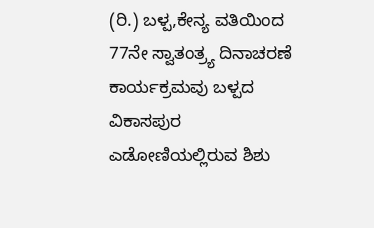(ರಿ.) ಬಳ್ಪ,ಕೇನ್ಯ ವತಿಯಿಂದ 77ನೇ ಸ್ವಾತಂತ್ರ‍್ಯ ದಿನಾಚರಣೆ ಕಾರ್ಯಕ್ರಮವು ಬಳ್ಪದ ವಿಕಾಸಪುರ ಎಡೋಣಿಯಲ್ಲಿರುವ ಶಿಶು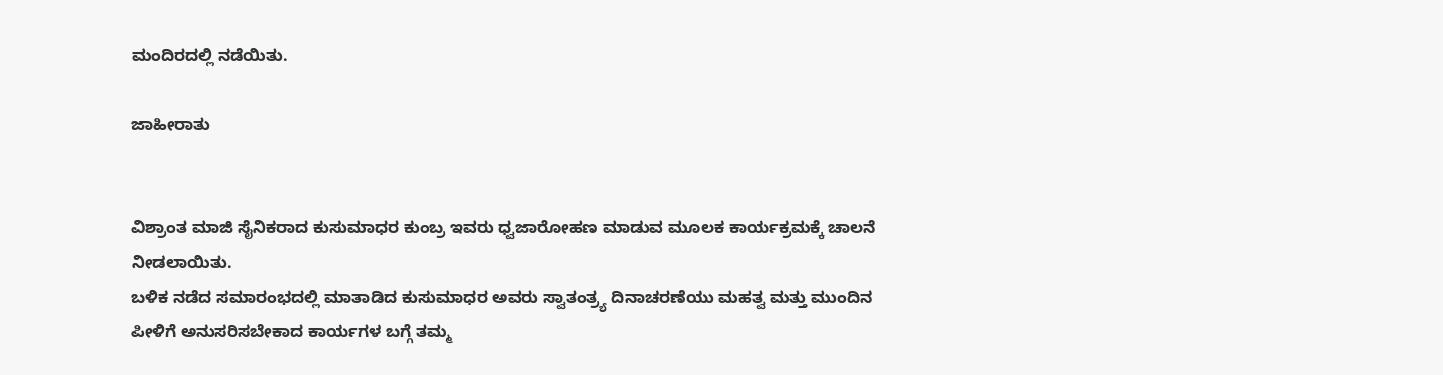ಮಂದಿರದಲ್ಲಿ ನಡೆಯಿತು.

ಜಾಹೀರಾತು


ವಿಶ್ರಾಂತ ಮಾಜಿ ಸೈನಿಕರಾದ ಕುಸುಮಾಧರ ಕುಂಬ್ರ ಇವರು ಧ್ವಜಾರೋಹಣ ಮಾಡುವ ಮೂಲಕ ಕಾರ್ಯಕ್ರಮಕ್ಕೆ ಚಾಲನೆ ನೀಡಲಾಯಿತು.
ಬಳಿಕ ನಡೆದ ಸಮಾರಂಭದಲ್ಲಿ ಮಾತಾಡಿದ ಕುಸುಮಾಧರ ಅವರು ಸ್ವಾತಂತ್ರ‍್ಯ ದಿನಾಚರಣೆಯು ಮಹತ್ವ ಮತ್ತು ಮುಂದಿನ ಪೀಳಿಗೆ ಅನುಸರಿಸಬೇಕಾದ ಕಾರ್ಯಗಳ ಬಗ್ಗೆ ತಮ್ಮ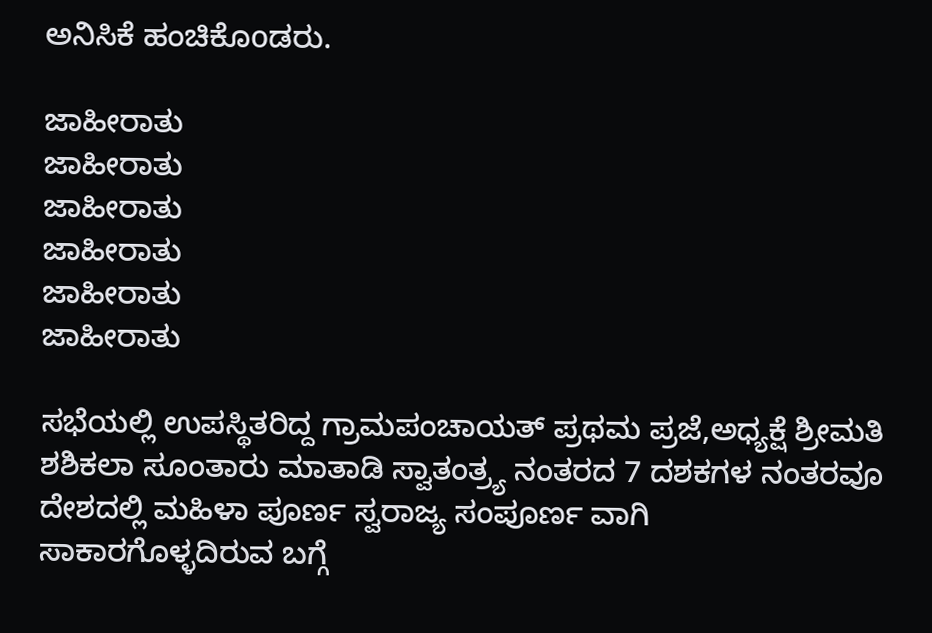ಅನಿಸಿಕೆ ಹಂಚಿಕೊoಡರು.

ಜಾಹೀರಾತು
ಜಾಹೀರಾತು
ಜಾಹೀರಾತು
ಜಾಹೀರಾತು
ಜಾಹೀರಾತು
ಜಾಹೀರಾತು

ಸಭೆಯಲ್ಲಿ ಉಪಸ್ಥಿತರಿದ್ದ ಗ್ರಾಮಪಂಚಾಯತ್ ಪ್ರಥಮ ಪ್ರಜೆ,ಅಧ್ಯಕ್ಷೆ ಶ್ರೀಮತಿ ಶಶಿಕಲಾ ಸೂಂತಾರು ಮಾತಾಡಿ ಸ್ವಾತಂತ್ರ‍್ಯ ನಂತರದ 7 ದಶಕಗಳ ನಂತರವೂ ದೇಶದಲ್ಲಿ ಮಹಿಳಾ ಪೂರ್ಣ ಸ್ವರಾಜ್ಯ ಸಂಪೂರ್ಣ ವಾಗಿ ಸಾಕಾರಗೊಳ್ಳದಿರುವ ಬಗ್ಗೆ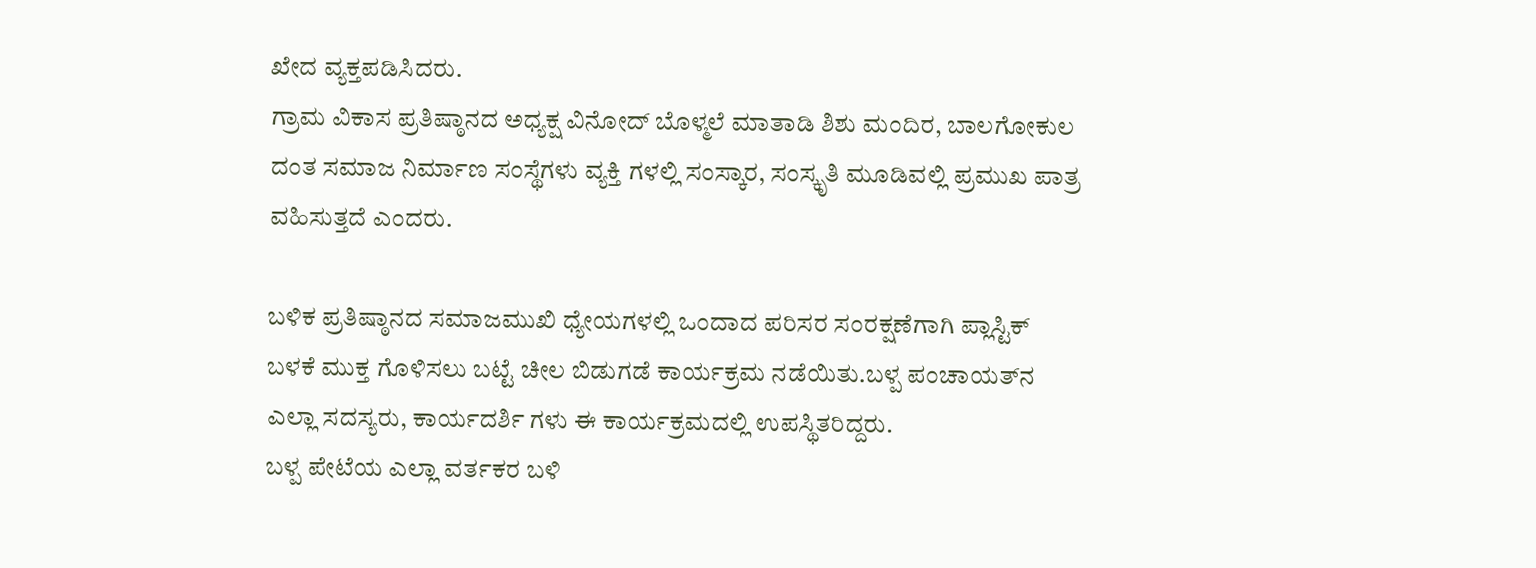ಖೇದ ವ್ಯಕ್ತಪಡಿಸಿದರು.
ಗ್ರಾಮ ವಿಕಾಸ ಪ್ರತಿಷ್ಠಾನದ ಅಧ್ಯಕ್ಷ ವಿನೋದ್ ಬೊಳ್ಮಲೆ ಮಾತಾಡಿ ಶಿಶು ಮಂದಿರ, ಬಾಲಗೋಕುಲ ದಂತ ಸಮಾಜ ನಿರ್ಮಾಣ ಸಂಸ್ಥೆಗಳು ವ್ಯಕ್ತಿ ಗಳಲ್ಲಿ ಸಂಸ್ಕಾರ, ಸಂಸ್ಕೃತಿ ಮೂಡಿವಲ್ಲಿ ಪ್ರಮುಖ ಪಾತ್ರ ವಹಿಸುತ್ತದೆ ಎಂದರು.

ಬಳಿಕ ಪ್ರತಿಷ್ಠಾನದ ಸಮಾಜಮುಖಿ ಧ್ಯೇಯಗಳಲ್ಲಿ ಒಂದಾದ ಪರಿಸರ ಸಂರಕ್ಷಣೆಗಾಗಿ ಪ್ಲಾಸ್ಟಿಕ್ ಬಳಕೆ ಮುಕ್ತ ಗೊಳಿಸಲು ಬಟ್ಟೆ ಚೀಲ ಬಿಡುಗಡೆ ಕಾರ್ಯಕ್ರಮ ನಡೆಯಿತು.ಬಳ್ಪ ಪಂಚಾಯತ್‌ನ ಎಲ್ಲಾ ಸದಸ್ಯರು, ಕಾರ್ಯದರ್ಶಿ ಗಳು ಈ ಕಾರ್ಯಕ್ರಮದಲ್ಲಿ ಉಪಸ್ಥಿತರಿದ್ದರು.
ಬಳ್ಪ ಪೇಟೆಯ ಎಲ್ಲಾ ವರ್ತಕರ ಬಳಿ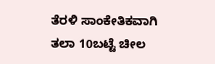ತೆರಳಿ ಸಾಂಕೇತಿಕವಾಗಿ ತಲಾ 10ಬಟ್ಟೆ ಚೀಲ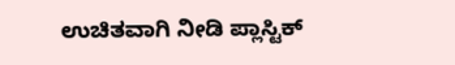ಉಚಿತವಾಗಿ ನೀಡಿ ಪ್ಲಾಸ್ಟಿಕ್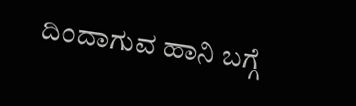ದಿಂದಾಗುವ ಹಾನಿ ಬಗ್ಗೆ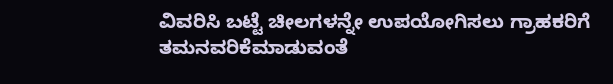ವಿವರಿಸಿ ಬಟ್ಟೆ ಚೀಲಗಳನ್ನೇ ಉಪಯೋಗಿಸಲು ಗ್ರಾಹಕರಿಗೆ ತಮನವರಿಕೆಮಾಡುವಂತೆ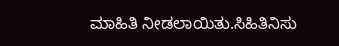ಮಾಹಿತಿ ನೀಡಲಾಯಿತು.ಸಿಹಿತಿನಿಸು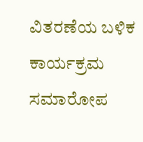ವಿತರಣೆಯ ಬಳಿಕ ಕಾರ್ಯಕ್ರಮ ಸಮಾರೋಪ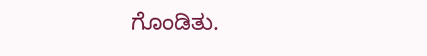ಗೊಂಡಿತು.